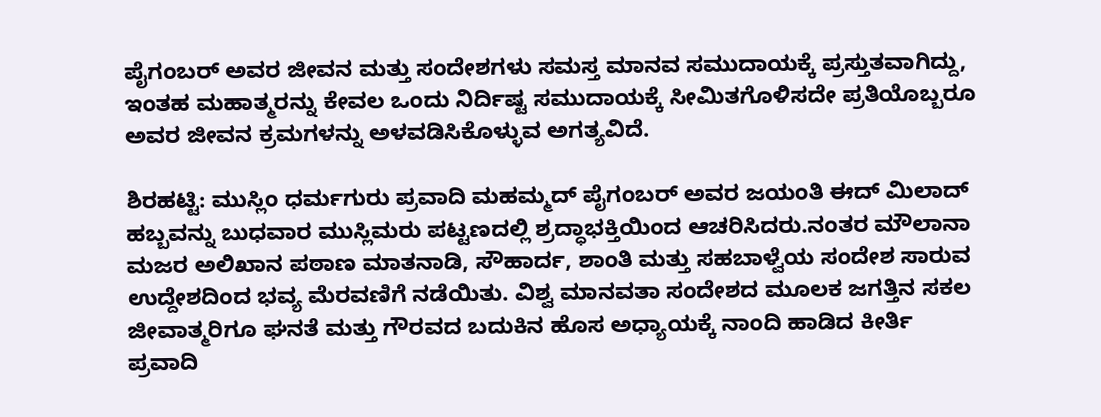ಪೈಗಂಬರ್ ಅವರ ಜೀವನ ಮತ್ತು ಸಂದೇಶಗಳು ಸಮಸ್ತ ಮಾನವ ಸಮುದಾಯಕ್ಕೆ ಪ್ರಸ್ತುತವಾಗಿದ್ದು, ಇಂತಹ ಮಹಾತ್ಮರನ್ನು ಕೇವಲ ಒಂದು ನಿರ್ದಿಷ್ಟ ಸಮುದಾಯಕ್ಕೆ ಸೀಮಿತಗೊಳಿಸದೇ ಪ್ರತಿಯೊಬ್ಬರೂ ಅವರ ಜೀವನ ಕ್ರಮಗಳನ್ನು ಅಳವಡಿಸಿಕೊಳ್ಳುವ ಅಗತ್ಯವಿದೆ.

ಶಿರಹಟ್ಟಿ: ಮುಸ್ಲಿಂ ಧರ್ಮಗುರು ಪ್ರವಾದಿ ಮಹಮ್ಮದ್ ಪೈಗಂಬರ್ ಅವರ ಜಯಂತಿ ಈದ್ ಮಿಲಾದ್ ಹಬ್ಬವನ್ನು ಬುಧವಾರ ಮುಸ್ಲಿಮರು ಪಟ್ಟಣದಲ್ಲಿ ಶ್ರದ್ಧಾಭಕ್ತಿಯಿಂದ ಆಚರಿಸಿದರು.ನಂತರ ಮೌಲಾನಾ ಮಜರ ಅಲಿಖಾನ ಪಠಾಣ ಮಾತನಾಡಿ, ಸೌಹಾರ್ದ, ಶಾಂತಿ ಮತ್ತು ಸಹಬಾಳ್ವೆಯ ಸಂದೇಶ ಸಾರುವ ಉದ್ದೇಶದಿಂದ ಭವ್ಯ ಮೆರವಣಿಗೆ ನಡೆಯಿತು. ವಿಶ್ವ ಮಾನವತಾ ಸಂದೇಶದ ಮೂಲಕ ಜಗತ್ತಿನ ಸಕಲ ಜೀವಾತ್ಮರಿಗೂ ಘನತೆ ಮತ್ತು ಗೌರವದ ಬದುಕಿನ ಹೊಸ ಅಧ್ಯಾಯಕ್ಕೆ ನಾಂದಿ ಹಾಡಿದ ಕೀರ್ತಿ ಪ್ರವಾದಿ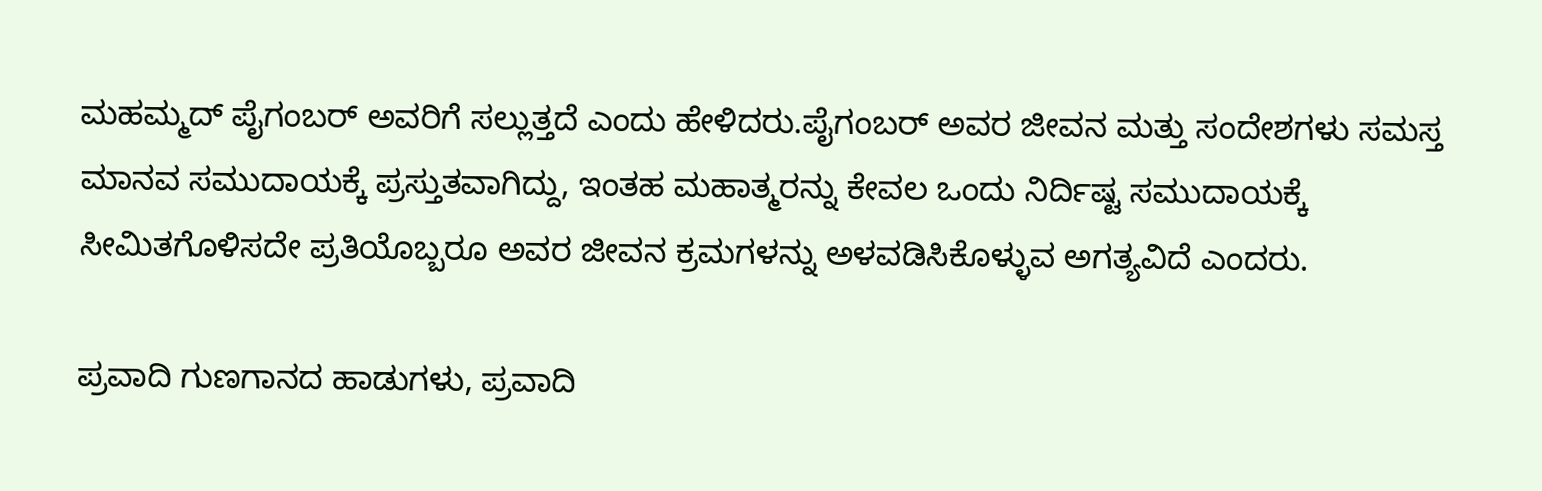ಮಹಮ್ಮದ್ ಪೈಗಂಬರ್ ಅವರಿಗೆ ಸಲ್ಲುತ್ತದೆ ಎಂದು ಹೇಳಿದರು.ಪೈಗಂಬರ್ ಅವರ ಜೀವನ ಮತ್ತು ಸಂದೇಶಗಳು ಸಮಸ್ತ ಮಾನವ ಸಮುದಾಯಕ್ಕೆ ಪ್ರಸ್ತುತವಾಗಿದ್ದು, ಇಂತಹ ಮಹಾತ್ಮರನ್ನು ಕೇವಲ ಒಂದು ನಿರ್ದಿಷ್ಟ ಸಮುದಾಯಕ್ಕೆ ಸೀಮಿತಗೊಳಿಸದೇ ಪ್ರತಿಯೊಬ್ಬರೂ ಅವರ ಜೀವನ ಕ್ರಮಗಳನ್ನು ಅಳವಡಿಸಿಕೊಳ್ಳುವ ಅಗತ್ಯವಿದೆ ಎಂದರು.

ಪ್ರವಾದಿ ಗುಣಗಾನದ ಹಾಡುಗಳು, ಪ್ರವಾದಿ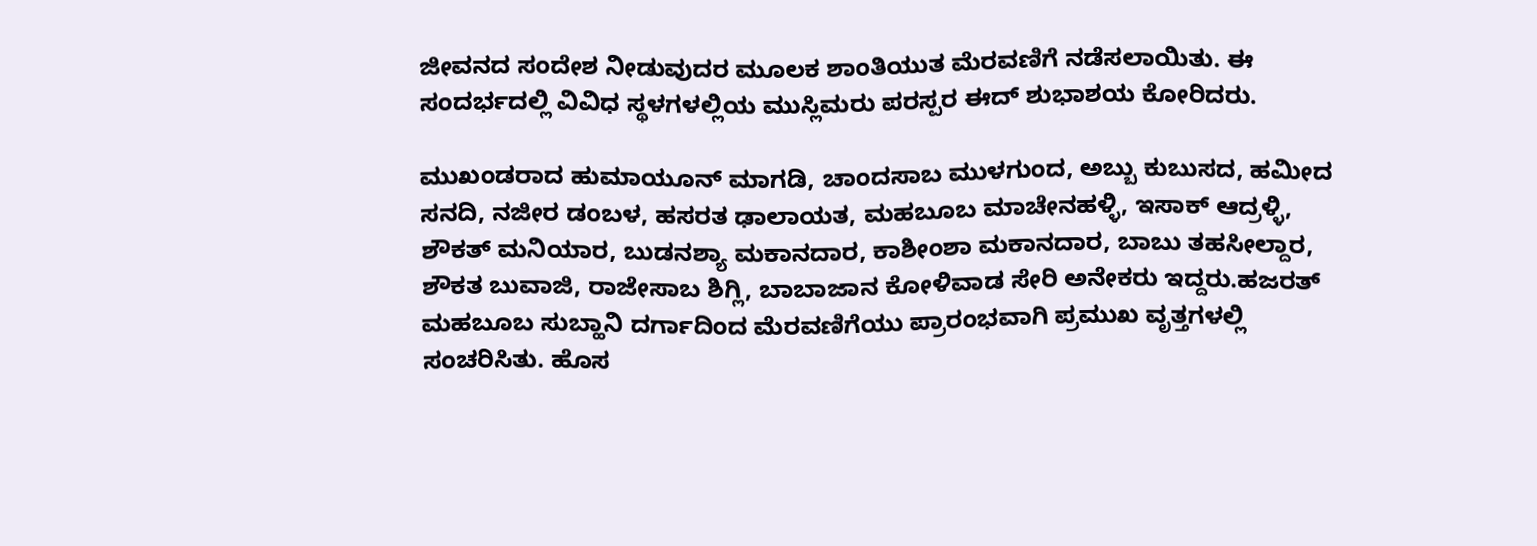ಜೀವನದ ಸಂದೇಶ ನೀಡುವುದರ ಮೂಲಕ ಶಾಂತಿಯುತ ಮೆರವಣಿಗೆ ನಡೆಸಲಾಯಿತು. ಈ ಸಂದರ್ಭದಲ್ಲಿ ವಿವಿಧ ಸ್ಥಳಗಳಲ್ಲಿಯ ಮುಸ್ಲಿಮರು ಪರಸ್ಪರ ಈದ್ ಶುಭಾಶಯ ಕೋರಿದರು.

ಮುಖಂಡರಾದ ಹುಮಾಯೂನ್ ಮಾಗಡಿ, ಚಾಂದಸಾಬ ಮುಳಗುಂದ, ಅಬ್ಬು ಕುಬುಸದ, ಹಮೀದ ಸನದಿ, ನಜೀರ ಡಂಬಳ, ಹಸರತ ಢಾಲಾಯತ, ಮಹಬೂಬ ಮಾಚೇನಹಳ್ಳಿ, ಇಸಾಕ್ ಆದ್ರಳ್ಳಿ, ಶೌಕತ್ ಮನಿಯಾರ, ಬುಡನಶ್ಯಾ ಮಕಾನದಾರ, ಕಾಶೀಂಶಾ ಮಕಾನದಾರ, ಬಾಬು ತಹಸೀಲ್ದಾರ, ಶೌಕತ ಬುವಾಜಿ, ರಾಜೇಸಾಬ ಶಿಗ್ಲಿ, ಬಾಬಾಜಾನ ಕೋಳಿವಾಡ ಸೇರಿ ಅನೇಕರು ಇದ್ದರು.ಹಜರತ್ ಮಹಬೂಬ ಸುಬ್ಹಾನಿ ದರ್ಗಾದಿಂದ ಮೆರವಣಿಗೆಯು ಪ್ರಾರಂಭವಾಗಿ ಪ್ರಮುಖ ವೃತ್ತಗಳಲ್ಲಿ ಸಂಚರಿಸಿತು. ಹೊಸ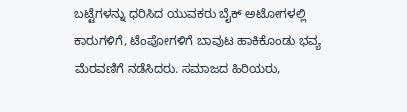ಬಟ್ಟೆಗಳನ್ನು ಧರಿಸಿದ ಯುವಕರು ಬೈಕ್ ಅಟೋಗಳಲ್ಲಿ ಕಾರುಗಳಿಗೆ, ಟೆಂಪೋಗಳಿಗೆ ಬಾವುಟ ಹಾಕಿಕೊಂಡು ಭವ್ಯ ಮೆರವಣಿಗೆ ನಡೆಸಿದರು. ಸಮಾಜದ ಹಿರಿಯರು,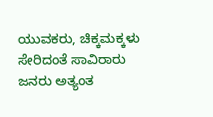ಯುವಕರು, ಚಿಕ್ಕಮಕ್ಕಳು ಸೇರಿದಂತೆ ಸಾವಿರಾರು ಜನರು ಅತ್ಯಂತ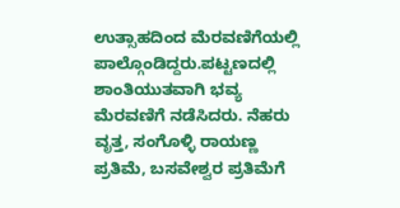ಉತ್ಸಾಹದಿಂದ ಮೆರವಣಿಗೆಯಲ್ಲಿ ಪಾಲ್ಗೊಂಡಿದ್ದರು.ಪಟ್ಟಣದಲ್ಲಿ ಶಾಂತಿಯುತವಾಗಿ ಭವ್ಯ ಮೆರವಣಿಗೆ ನಡೆಸಿದರು. ನೆಹರು ವೃತ್ತ, ಸಂಗೊಳ್ಳಿ ರಾಯಣ್ಣ ಪ್ರತಿಮೆ, ಬಸವೇಶ್ವರ ಪ್ರತಿಮೆಗೆ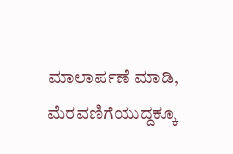ಮಾಲಾರ್ಪಣೆ ಮಾಡಿ, ಮೆರವಣಿಗೆಯುದ್ದಕ್ಕೂ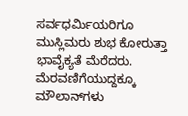ಸರ್ವಧರ್ಮಿಯರಿಗೂ ಮುಸ್ಲಿಮರು ಶುಭ ಕೋರುತ್ತಾ ಭಾವೈಕ್ಯತೆ ಮೆರೆದರು. ಮೆರವಣಿಗೆಯುದ್ದಕ್ಕೂ ಮೌಲಾನ್‌ಗಳು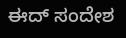ಈದ್ ಸಂದೇಶ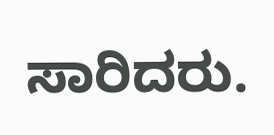ಸಾರಿದರು.